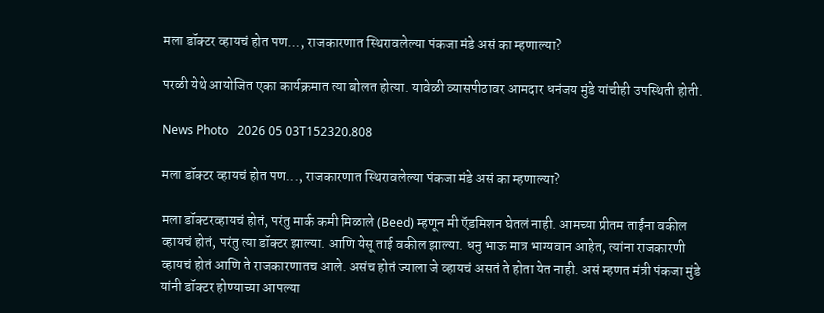मला डॉक्टर व्हायचं होत पण…, राजकारणात स्थिरावलेल्या पंकजा मंडे असं का म्हणाल्या?

परळी येथे आयोजित एका कार्यक्रमात त्या बोलत होत्या. यावेळी व्यासपीठावर आमदार धनंजय मुंडे यांचीही उपस्थिती होती.

News Photo   2026 05 03T152320.808

मला डॉक्टर व्हायचं होत पण..., राजकारणात स्थिरावलेल्या पंकजा मंडे असं का म्हणाल्या?

मला डॉक्टरव्हायचं होतं, परंतु मार्क कमी मिळाले (Beed) म्हणून मी ऍडमिशन घेतलं नाही. आमच्या प्रीतम ताईंना वकील व्हायचं होतं, परंतु त्या डॉक्टर झाल्या. आणि येसू ताई वकील झाल्या. धनु भाऊ मात्र भाग्यवान आहेत, त्यांना राजकारणी व्हायचं होतं आणि ते राजकारणातच आले. असंच होतं ज्याला जे व्हायचं असतं ते होता येत नाही. असं म्हणत मंत्री पंकजा मुंडे यांनी डॉक्टर होण्याच्या आपल्या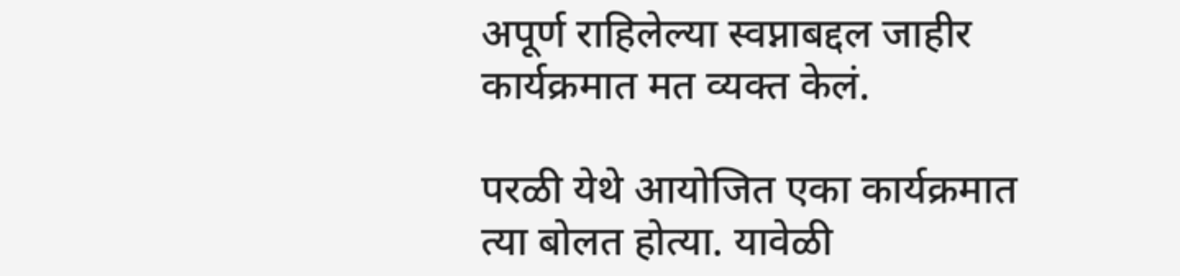अपूर्ण राहिलेल्या स्वप्नाबद्दल जाहीर कार्यक्रमात मत व्यक्त केलं.

परळी येथे आयोजित एका कार्यक्रमात त्या बोलत होत्या. यावेळी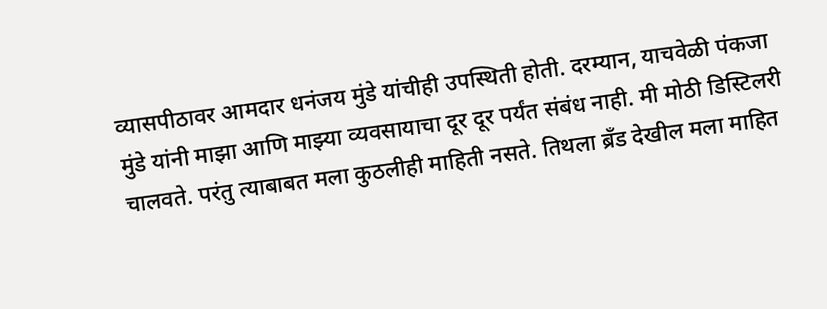व्यासपीठावर आमदार धनंजय मुंडे यांचीही उपस्थिती होती. दरम्यान, याचवेळी पंकजा मुंडे यांनी माझा आणि माझ्या व्यवसायाचा दूर दूर पर्यंत संबंध नाही. मी मोठी डिस्टिलरी चालवते. परंतु त्याबाबत मला कुठलीही माहिती नसते. तिथला ब्रँड देखील मला माहित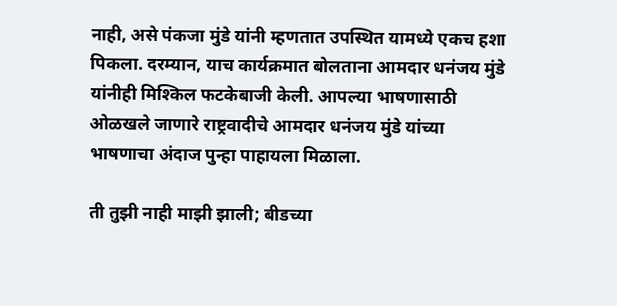नाही, असे पंकजा मुंडे यांनी म्हणतात उपस्थित यामध्ये एकच हशा पिकला. दरम्यान, याच कार्यक्रमात बोलताना आमदार धनंजय मुंडे यांनीही मिश्किल फटकेबाजी केली. आपल्या भाषणासाठी ओळखले जाणारे राष्ट्रवादीचे आमदार धनंजय मुंडे यांच्या भाषणाचा अंदाज पुन्हा पाहायला मिळाला.

ती तुझी नाही माझी झाली; बीडच्या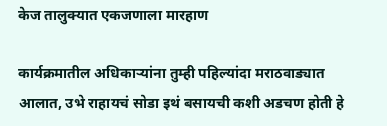केज तालुक्यात एकजणाला मारहाण

कार्यक्रमातील अधिकाऱ्यांना तुम्ही पहिल्यांदा मराठवाड्यात आलात, उभे राहायचं सोडा इथं बसायची कशी अडचण होती हे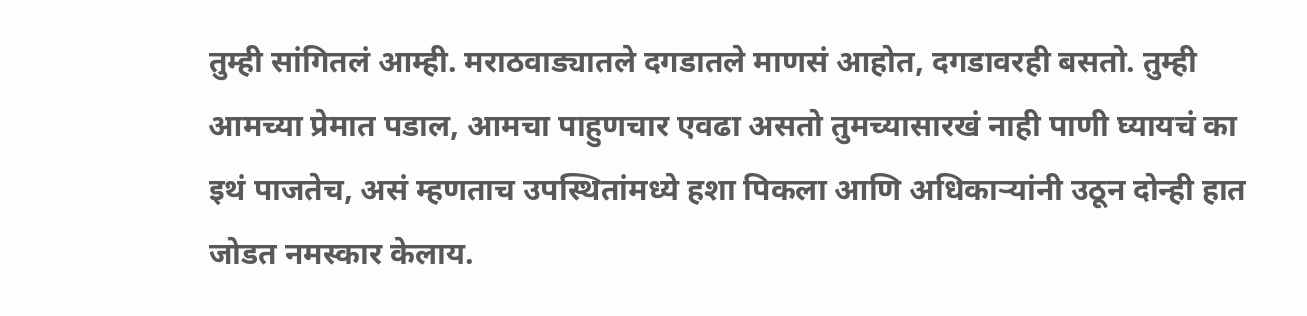तुम्ही सांगितलं आम्ही. मराठवाड्यातले दगडातले माणसं आहोत, दगडावरही बसतो. तुम्ही आमच्या प्रेमात पडाल, आमचा पाहुणचार एवढा असतो तुमच्यासारखं नाही पाणी घ्यायचं का इथं पाजतेच, असं म्हणताच उपस्थितांमध्ये हशा पिकला आणि अधिकाऱ्यांनी उठून दोन्ही हात जोडत नमस्कार केलाय.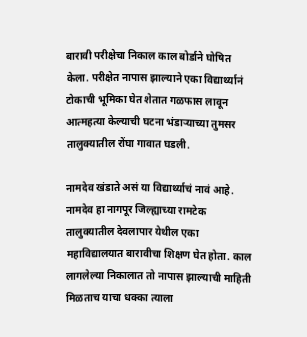बारावी परीक्षेचा निकाल काल बोर्डाने घोषित केला. परीक्षेत नापास झाल्याने एका विद्यार्थ्यानं टोकाची भूमिका घेत शेतात गळफास लावून आत्महत्या केल्याची घटना भंडाऱ्याच्या तुमसर तालुक्यातील रोंघा गावात घडली.

नामदेव खंडाते असं या विद्यार्थ्याचं नावं आहे. नामदेव हा नागपूर जिल्ह्याच्या रामटेक तालुक्यातील देवलापार येथील एका महाविद्यालयात बारावीचा शिक्षण घेत होता. काल लागलेल्या निकालात तो नापास झाल्याची माहिती मिळताच याचा धक्का त्याला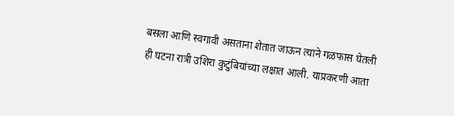बसला आणि स्वगावी असताना शेतात जाऊन त्याने गळफास घेतली ही घटना रात्री उशिरा कुटुंबियांच्या लक्षात आली. याप्रकरणी आता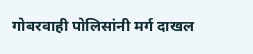गोबरवाही पोलिसांनी मर्ग दाखल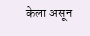केला असून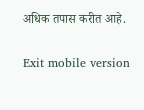अधिक तपास करीत आहे.

Exit mobile version